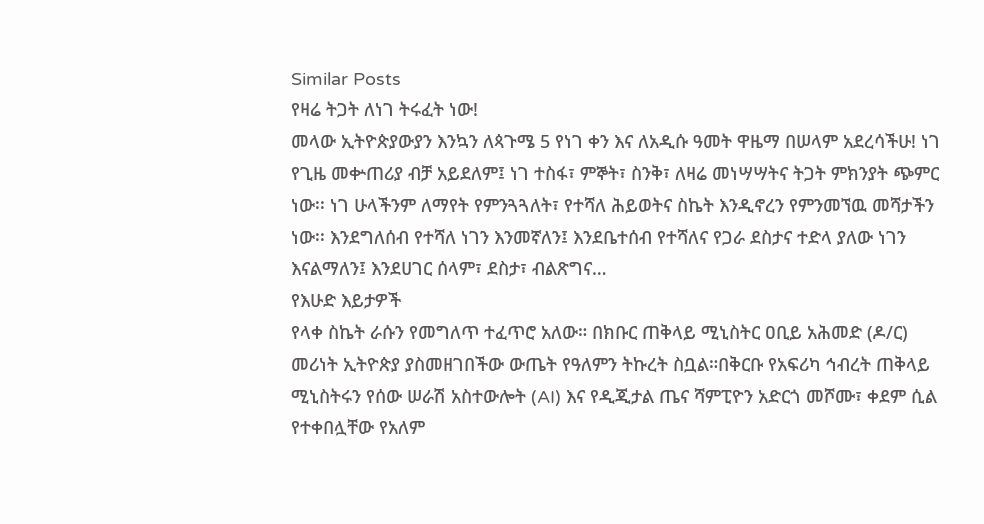Similar Posts
የዛሬ ትጋት ለነገ ትሩፈት ነው!
መላው ኢትዮጵያውያን እንኳን ለጳጉሜ 5 የነገ ቀን እና ለአዲሱ ዓመት ዋዜማ በሠላም አደረሳችሁ! ነገ የጊዜ መቍጠሪያ ብቻ አይደለም፤ ነገ ተስፋ፣ ምኞት፣ ስንቅ፣ ለዛሬ መነሣሣትና ትጋት ምክንያት ጭምር ነው፡፡ ነገ ሁላችንም ለማየት የምንጓጓለት፣ የተሻለ ሕይወትና ስኬት እንዲኖረን የምንመኘዉ መሻታችን ነው፡፡ እንደግለሰብ የተሻለ ነገን እንመኛለን፤ እንደቤተሰብ የተሻለና የጋራ ደስታና ተድላ ያለው ነገን እናልማለን፤ እንደሀገር ሰላም፣ ደስታ፣ ብልጽግና…
የእሁድ እይታዎች
የላቀ ስኬት ራሱን የመግለጥ ተፈጥሮ አለው። በክቡር ጠቅላይ ሚኒስትር ዐቢይ አሕመድ (ዶ/ር) መሪነት ኢትዮጵያ ያስመዘገበችው ውጤት የዓለምን ትኩረት ስቧል።በቅርቡ የአፍሪካ ኅብረት ጠቅላይ ሚኒስትሩን የሰው ሠራሽ አስተውሎት (AI) እና የዲጂታል ጤና ሻምፒዮን አድርጎ መሾሙ፣ ቀደም ሲል የተቀበሏቸው የአለም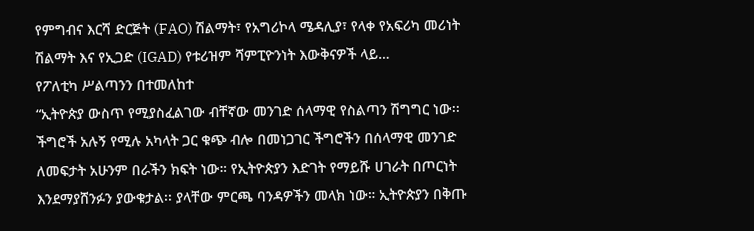የምግብና እርሻ ድርጅት (FAO) ሽልማት፣ የአግሪኮላ ሜዳሊያ፣ የላቀ የአፍሪካ መሪነት ሽልማት እና የኢጋድ (IGAD) የቱሪዝም ሻምፒዮንነት እውቅናዎች ላይ…
የፖለቲካ ሥልጣንን በተመለከተ
“ኢትዮጵያ ውስጥ የሚያስፈልገው ብቸኛው መንገድ ሰላማዊ የስልጣን ሽግግር ነው፡፡ ችግሮች አሉኝ የሚሉ አካላት ጋር ቁጭ ብሎ በመነጋገር ችግሮችን በሰላማዊ መንገድ ለመፍታት አሁንም በራችን ክፍት ነው። የኢትዮጵያን እድገት የማይሹ ሀገራት በጦርነት እንደማያሸንፉን ያውቁታል፡፡ ያላቸው ምርጫ ባንዳዎችን መላክ ነው። ኢትዮጵያን በቅጡ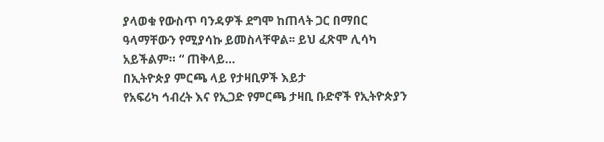ያላወቁ የውስጥ ባንዳዎች ደግሞ ከጠላት ጋር በማበር ዓላማቸውን የሚያሳኩ ይመስላቸዋል፡፡ ይህ ፈጽሞ ሊሳካ አይችልም። “ ጠቅላይ…
በኢትዮጵያ ምርጫ ላይ የታዛቢዎች እይታ
የአፍሪካ ኅብረት እና የኢጋድ የምርጫ ታዛቢ ቡድኖች የኢትዮጵያን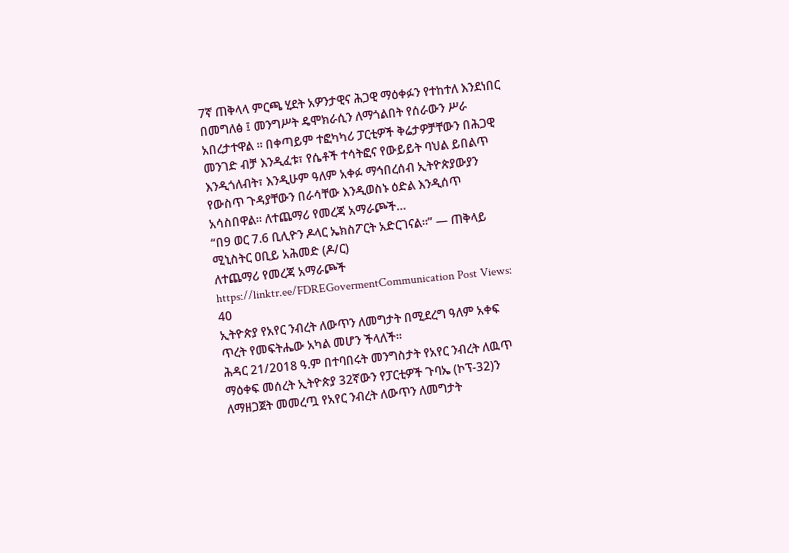7ኛ ጠቅላላ ምርጫ ሂደት አዎንታዊና ሕጋዊ ማዕቀፉን የተከተለ እንደነበር በመግለፅ ፤ መንግሥት ዴሞክራሲን ለማጎልበት የሰራውን ሥራ አበረታተዋል ። በቀጣይም ተፎካካሪ ፓርቲዎች ቅሬታዎቻቸውን በሕጋዊ መንገድ ብቻ እንዲፈቱ፣ የሴቶች ተሳትፎና የውይይት ባህል ይበልጥ እንዲጎለብት፣ እንዲሁም ዓለም አቀፉ ማኅበረሰብ ኢትዮጵያውያን የውስጥ ጉዳያቸውን በራሳቸው እንዲወስኑ ዕድል እንዲሰጥ አሳስበዋል። ለተጨማሪ የመረጃ አማራጮች…
“በ9 ወር 7.6 ቢሊዮን ዶላር ኤክስፖርት አድርገናል።” — ጠቅላይ ሚኒስትር ዐቢይ አሕመድ (ዶ/ር)
ለተጨማሪ የመረጃ አማራጮች https://linktr.ee/FDREGovermentCommunication Post Views: 40
ኢትዮጵያ የአየር ንብረት ለውጥን ለመግታት በሚደረግ ዓለም አቀፍ ጥረት የመፍትሔው አካል መሆን ችላለች፡፡
ሕዳር 21/2018 ዓ.ም በተባበሩት መንግስታት የአየር ንብረት ለዉጥ ማዕቀፍ መሰረት ኢትዮጵያ 32ኛውን የፓርቲዎች ጉባኤ (ኮፕ-32)ን ለማዘጋጀት መመረጧ የአየር ንብረት ለውጥን ለመግታት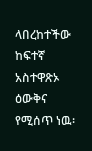ላበረከተችው ከፍተኛ አስተዋጽኦ ዕውቅና የሚሰጥ ነዉ፡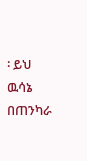፡ ይህ ዉሳኔ በጠንካራ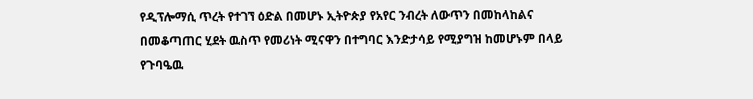የዲፕሎማሲ ጥረት የተገኘ ዕድል በመሆኑ ኢትዮጵያ የአየር ንብረት ለውጥን በመከላከልና በመቆጣጠር ሂደት ዉስጥ የመሪነት ሚናዋን በተግባር እንድታሳይ የሚያግዝ ከመሆኑም በላይ የጉባዔዉ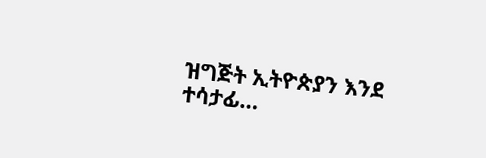ዝግጅት ኢትዮጵያን እንደ ተሳታፊ…